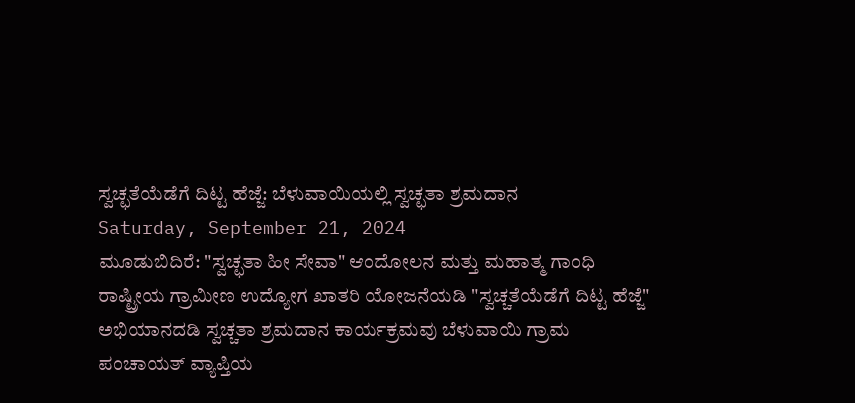ಸ್ವಚ್ಛತೆಯೆಡೆಗೆ ದಿಟ್ಟ ಹೆಜ್ಜೆ: ಬೆಳುವಾಯಿಯಲ್ಲಿ ಸ್ವಚ್ಛತಾ ಶ್ರಮದಾನ
Saturday, September 21, 2024
ಮೂಡುಬಿದಿರೆ: "ಸ್ವಚ್ಛತಾ ಹೀ ಸೇವಾ" ಆಂದೋಲನ ಮತ್ತು ಮಹಾತ್ಮ ಗಾಂಧಿ ರಾಷ್ಟ್ರೀಯ ಗ್ರಾಮೀಣ ಉದ್ಯೋಗ ಖಾತರಿ ಯೋಜನೆಯಡಿ "ಸ್ವಚ್ಚತೆಯೆಡೆಗೆ ದಿಟ್ಟ ಹೆಜ್ಜೆ" ಅಭಿಯಾನದಡಿ ಸ್ವಚ್ಚತಾ ಶ್ರಮದಾನ ಕಾರ್ಯಕ್ರಮವು ಬೆಳುವಾಯಿ ಗ್ರಾಮ ಪಂಚಾಯತ್ ವ್ಯಾಪ್ತಿಯ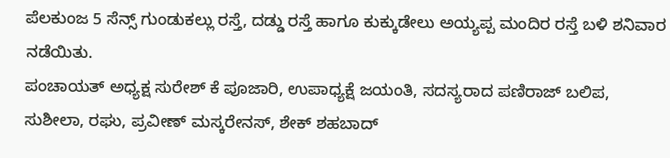ಪೆಲಕುಂಜ 5 ಸೆನ್ಸ್ ಗುಂಡುಕಲ್ಲು ರಸ್ತೆ, ದಡ್ಡು ರಸ್ತೆ ಹಾಗೂ ಕುಕ್ಕುಡೇಲು ಅಯ್ಯಪ್ಪ ಮಂದಿರ ರಸ್ತೆ ಬಳಿ ಶನಿವಾರ ನಡೆಯಿತು.
ಪಂಚಾಯತ್ ಅಧ್ಯಕ್ಷ ಸುರೇಶ್ ಕೆ ಪೂಜಾರಿ, ಉಪಾಧ್ಯಕ್ಷೆ ಜಯಂತಿ, ಸದಸ್ಯರಾದ ಪಣಿರಾಜ್ ಬಲಿಪ, ಸುಶೀಲಾ, ರಘು, ಪ್ರವೀಣ್ ಮಸ್ಕರೇನಸ್, ಶೇಕ್ ಶಹಬಾದ್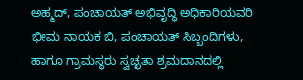ಅಹ್ಮದ್, ಪಂಚಾಯತ್ ಅಭಿವೃದ್ಧಿ ಅಧಿಕಾರಿಯವರಿ ಭೀಮ ನಾಯಕ ಬಿ, ಪಂಚಾಯತ್ ಸಿಬ್ಬಂದಿಗಳು, ಹಾಗೂ ಗ್ರಾಮಸ್ಥರು ಸ್ವಚ್ಛತಾ ಶ್ರಮದಾನದಲ್ಲಿ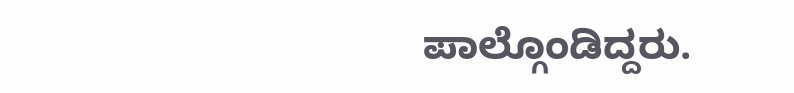ಪಾಲ್ಗೊಂಡಿದ್ದರು.